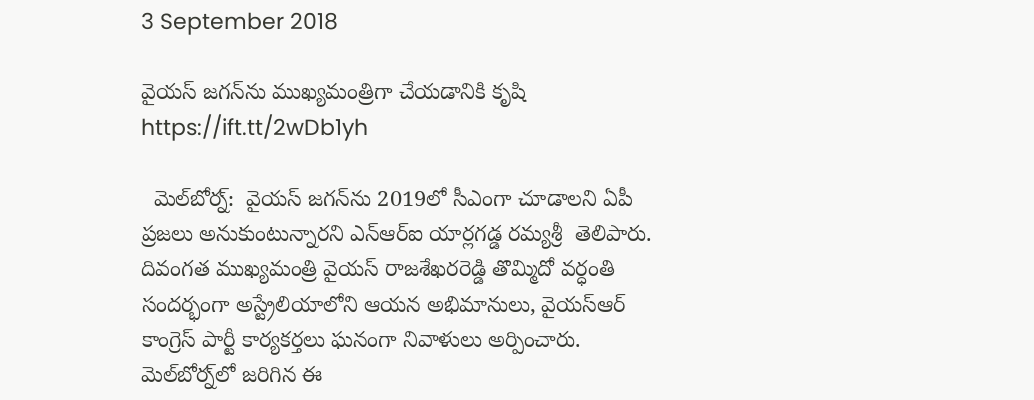3 September 2018

వైయ‌స్‌ జగన్‌ను ముఖ్యమంత్రిగా చేయడానికి కృషి https://ift.tt/2wDb1yh

  మెల్‌బోర్న్‌:  వైయ‌స్‌ జగన్‌ను 2019లో సీఎంగా చూడాలని ఏపీ ప్ర‌జ‌లు అనుకుంటున్నారని ఎన్ఆర్ఐ యార్లగడ్డ రమ్యశ్రీ  తెలిపారు.  దివంగత ముఖ్యమంత్రి వైయ‌స్‌ రాజశేఖరరెడ్డి తొమ్మిదో వర్ధంతి సందర్భంగా అస్ట్రేలియాలోని ఆయన అభిమానులు, వైయ‌స్ఆర్‌  కాంగ్రెస్‌ పార్టీ కార్యకర్తలు ఘనంగా నివాళులు అర్పించారు. మెల్‌బోర్న్‌లో జరిగిన ఈ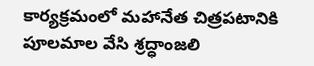కార్యక్రమంలో మహానేత చిత్రపటానికి పూలమాల వేసి శ్రద్ధాంజలి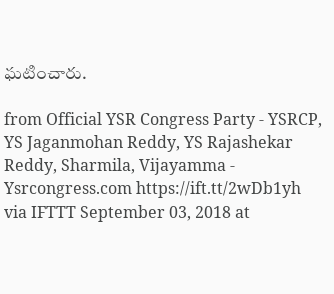ఘటించారు.

from Official YSR Congress Party - YSRCP, YS Jaganmohan Reddy, YS Rajashekar Reddy, Sharmila, Vijayamma - Ysrcongress.com https://ift.tt/2wDb1yh
via IFTTT September 03, 2018 at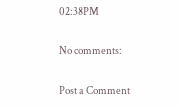02:38PM

No comments:

Post a Comment